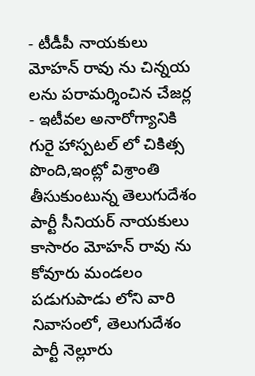- టీడీపీ నాయకులు మోహన్ రావు ను చిన్నయ లను పరామర్శించిన చేజర్ల
- ఇటీవల అనారోగ్యానికి గురై హాస్పటల్ లో చికిత్స పొంది,ఇంట్లో విశ్రాంతి తీసుకుంటున్న తెలుగుదేశం పార్టీ సీనియర్ నాయకులు కాసారం మోహన్ రావు ను కోవూరు మండలం పడుగుపాడు లోని వారి నివాసంలో, తెలుగుదేశం పార్టీ నెల్లూరు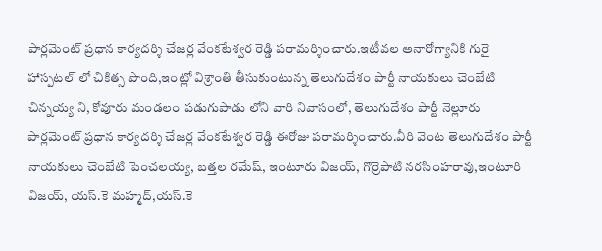పార్లమెంట్ ప్రధాన కార్యదర్శి చేజర్ల వేంకటేశ్వర రెడ్డి పరామర్శించారు.ఇటీవల అనారోగ్యానికి గురై హాస్పటల్ లో చికిత్స పొంది,ఇంట్లో విశ్రాంతి తీసుకుంటున్న తెలుగుదేశం పార్టీ నాయకులు చెంబేటి చిన్నయ్య ని, కోవూరు మండలం పడుగుపాడు లోని వారి నివాసంలో, తెలుగుదేశం పార్టీ నెల్లూరు పార్లమెంట్ ప్రధాన కార్యదర్శి చేజర్ల వేంకటేశ్వర రెడ్డి ఈరోజు పరామర్శించారు.వీరి వెంట తెలుగుదేశం పార్టీ నాయకులు చెంబేటి పెంచలయ్య, బత్తల రమేష్, ఇంటూరు విజయ్, గొర్రెపాటి నరసింహరావు,ఇంటూరి విజయ్, యస్.కె మహ్మద్,యస్.కె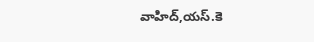వాహిద్,యస్.కె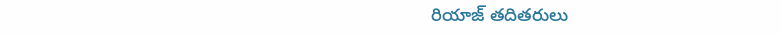రియాజ్ తదితరులు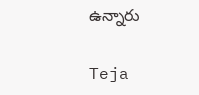ఉన్నారు

Teja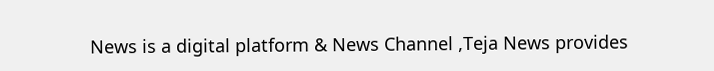News is a digital platform & News Channel ,Teja News provides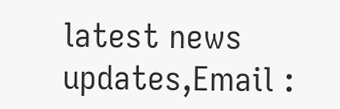latest news updates,Email :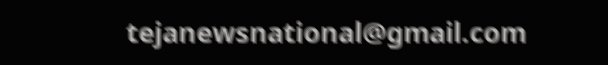tejanewsnational@gmail.com